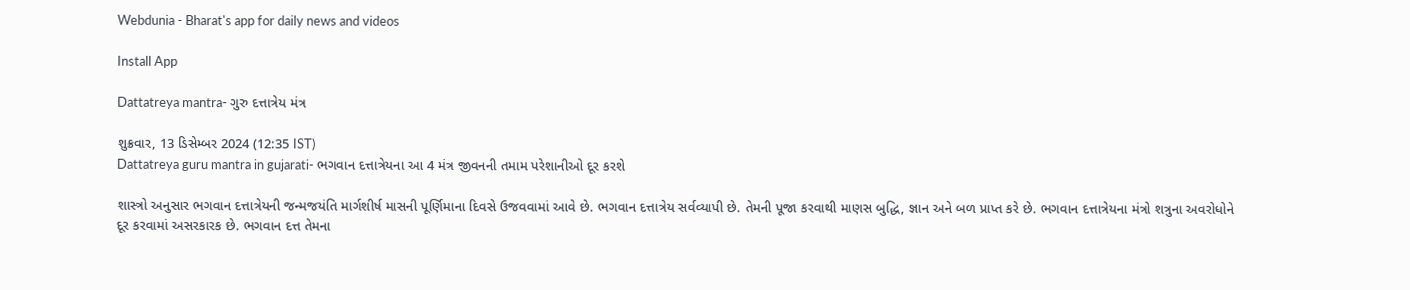Webdunia - Bharat's app for daily news and videos

Install App

Dattatreya mantra- ગુરુ દત્તાત્રેય મંત્ર

શુક્રવાર, 13 ડિસેમ્બર 2024 (12:35 IST)
Dattatreya guru mantra in gujarati- ભગવાન દત્તાત્રેયના આ 4 મંત્ર જીવનની તમામ પરેશાનીઓ દૂર કરશે

શાસ્ત્રો અનુસાર ભગવાન દત્તાત્રેયની જન્મજયંતિ માર્ગશીર્ષ માસની પૂર્ણિમાના દિવસે ઉજવવામાં આવે છે. ભગવાન દત્તાત્રેય સર્વવ્યાપી છે. તેમની પૂજા કરવાથી માણસ બુદ્ધિ, જ્ઞાન અને બળ પ્રાપ્ત કરે છે. ભગવાન દત્તાત્રેયના મંત્રો શત્રુના અવરોધોને દૂર કરવામાં અસરકારક છે. ભગવાન દત્ત તેમના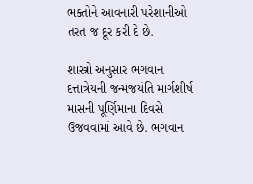ભક્તોને આવનારી પરેશાનીઓ તરત જ દૂર કરી દે છે.

શાસ્ત્રો અનુસાર ભગવાન દત્તાત્રેયની જન્મજયંતિ માર્ગશીર્ષ માસની પૂર્ણિમાના દિવસે ઉજવવામાં આવે છે. ભગવાન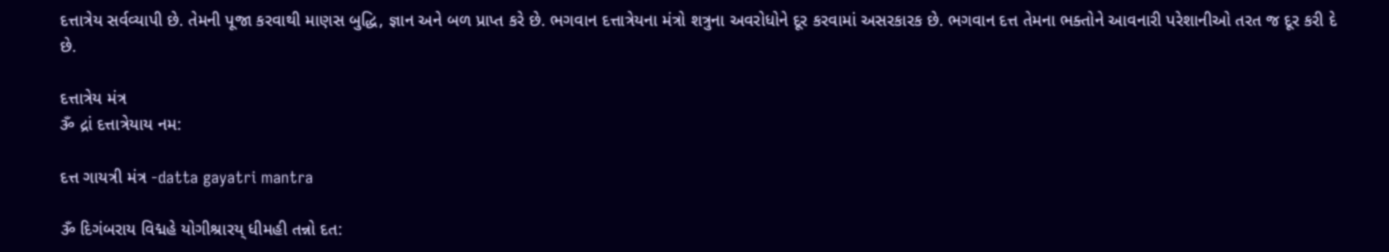દત્તાત્રેય સર્વવ્યાપી છે. તેમની પૂજા કરવાથી માણસ બુદ્ધિ, જ્ઞાન અને બળ પ્રાપ્ત કરે છે. ભગવાન દત્તાત્રેયના મંત્રો શત્રુના અવરોધોને દૂર કરવામાં અસરકારક છે. ભગવાન દત્ત તેમના ભક્તોને આવનારી પરેશાનીઓ તરત જ દૂર કરી દે છે.

દત્તાત્રેય મંત્ર
ૐ દ્રાં દત્તાત્રેયાય નમ:

દત્ત ગાયત્રી મંત્ર -datta gayatri mantra

ૐ દિગંબરાય વિદ્મહે યોગીશ્રારય્ ધીમહી તન્નો દત: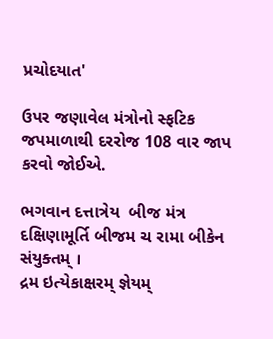પ્રચોદયાત'

ઉપર જણાવેલ મંત્રોનો સ્ફટિક જપમાળાથી દરરોજ 108 વાર જાપ કરવો જોઈએ.

ભગવાન દત્તાત્રેય  બીજ મંત્ર
દક્ષિણામૂર્તિ બીજમ ચ રામા બીકેન સંયુક્તમ્ ।
દ્રમ ઇત્યેકાક્ષરમ્ જ્ઞેયમ્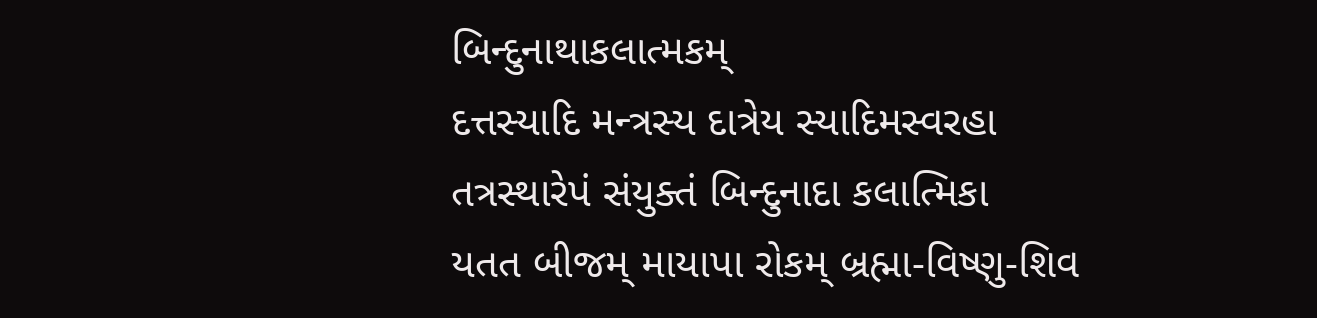બિન્દુનાથાકલાત્મકમ્
દત્તસ્યાદિ મન્ત્રસ્ય દાત્રેય સ્યાદિમસ્વરહા
તત્રસ્થારેપં સંયુક્તં બિન્દુનાદા કલાત્મિકા
યતત બીજમ્ માયાપા રોકમ્ બ્રહ્મા-વિષ્ણુ-શિવ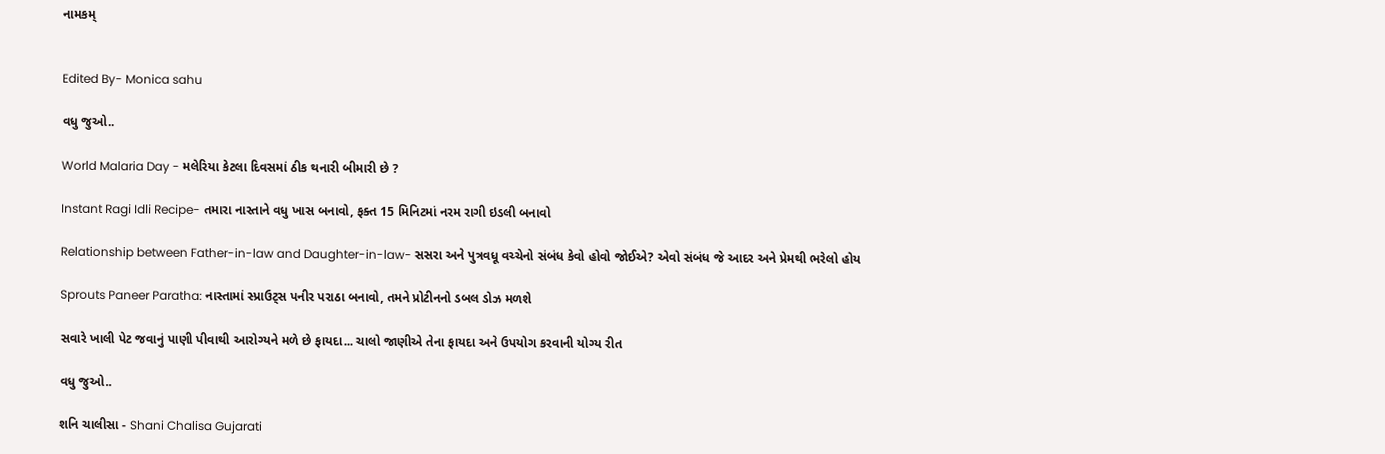નામકમ્


Edited By- Monica sahu

વધુ જુઓ..

World Malaria Day - મલેરિયા કેટલા દિવસમાં ઠીક થનારી બીમારી છે ?

Instant Ragi Idli Recipe- તમારા નાસ્તાને વધુ ખાસ બનાવો, ફક્ત 15 મિનિટમાં નરમ રાગી ઇડલી બનાવો

Relationship between Father-in-law and Daughter-in-law- સસરા અને પુત્રવધૂ વચ્ચેનો સંબંધ કેવો હોવો જોઈએ? એવો સંબંધ જે આદર અને પ્રેમથી ભરેલો હોય

Sprouts Paneer Paratha: નાસ્તામાં સ્પ્રાઉટ્સ પનીર પરાઠા બનાવો, તમને પ્રોટીનનો ડબલ ડોઝ મળશે

સવારે ખાલી પેટ જવાનું પાણી પીવાથી આરોગ્યને મળે છે ફાયદા... ચાલો જાણીએ તેના ફાયદા અને ઉપયોગ કરવાની યોગ્ય રીત

વધુ જુઓ..

શનિ ચાલીસા - Shani Chalisa Gujarati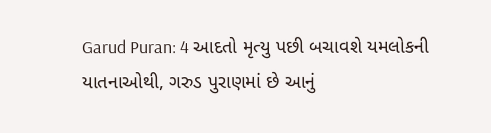Garud Puran: 4 આદતો મૃત્યુ પછી બચાવશે યમલોકની યાતનાઓથી, ગરુડ પુરાણમાં છે આનું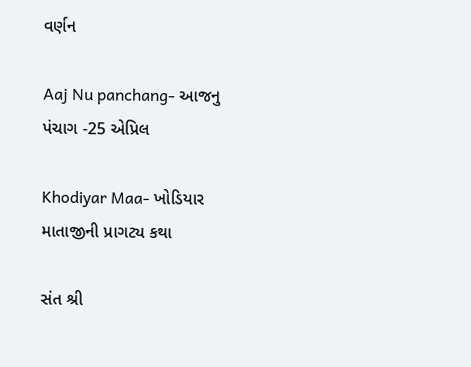વર્ણન

Aaj Nu panchang- આજનુ પંચાગ -25 એપ્રિલ

Khodiyar Maa- ખોડિયાર માતાજીની પ્રાગટ્ય કથા

સંત શ્રી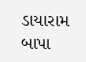ડાયારામ બાપા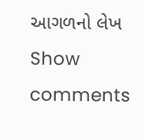આગળનો લેખ
Show comments